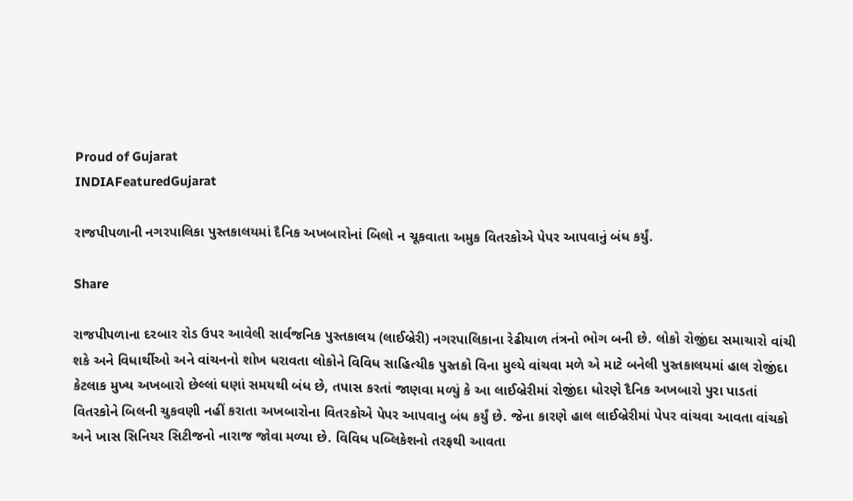Proud of Gujarat
INDIAFeaturedGujarat

રાજપીપળાની નગરપાલિકા પુસ્તકાલયમાં દૈનિક અખબારોનાં બિલો ન ચૂકવાતા અમુક વિતરકોએ પેપર આપવાનું બંધ કર્યું.

Share

રાજપીપળાના દરબાર રોડ ઉપર આવેલી સાર્વજનિક પુસ્તકાલય (લાઈબ્રેરી) નગરપાલિકાના રેઢીયાળ તંત્રનો ભોગ બની છે. લોકો રોજીંદા સમાચારો વાંચી શકે અને વિધાર્થીઓ અને વાંચનનો શોખ ધરાવતા લોકોને વિવિધ સાહિત્યીક પુસ્તકો વિના મુલ્યે વાંચવા મળે એ માટે બનેલી પુસ્તકાલયમાં હાલ રોજીંદા કેટલાક મુખ્ય અખબારો છેલ્લાં ઘણાં સમયથી બંધ છે, તપાસ કરતાં જાણવા મળ્યું કે આ લાઈબ્રેરીમાં રોજીંદા ધોરણે દૈનિક અખબારો પુરા પાડતાં વિતરકોને બિલની ચુકવણી નહીં કરાતા અખબારોના વિતરકોએ પેપર આપવાનુ બંધ કર્યું છે. જેના કારણે હાલ લાઈબ્રેરીમાં પેપર વાંચવા આવતા વાંચકો અને ખાસ સિનિયર સિટીજનો નારાજ જોવા મળ્યા છે. વિવિધ પબ્લિકેશનો તરફથી આવતા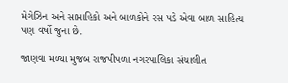મેગેઝિન અને સાપ્તાહિકો અને બાળકોને રસ પડે એવા બાળ સાહિત્ય પણ વર્ષો જુના છે.

જાણવા મળ્યા મુજબ રાજપીપળા નગરપાલિકા સંચાલીત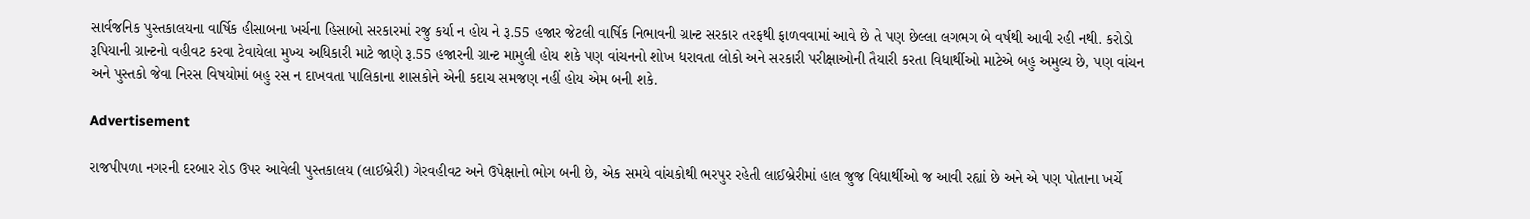સાર્વજનિક પુસ્તકાલયના વાર્ષિક હીસાબના ખર્ચના હિસાબો સરકારમાં રજુ કર્યા ન હોય ને રૂ.55 હજાર જેટલી વાર્ષિક નિભાવની ગ્રાન્ટ સરકાર તરફથી ફાળવવામાં આવે છે તે પણ છેલ્લા લગભગ બે વર્ષથી આવી રહી નથી. કરોડો રૂપિયાની ગ્રાન્ટનો વહીવટ કરવા ટેવાયેલા મુખ્ય અધિકારી માટે જાણે રૂ.55 હજારની ગ્રાન્ટ મામુલી હોય શકે પણ વાંચનનો શોખ ધરાવતા લોકો અને સરકારી પરીક્ષાઓની તૈયારી કરતા વિધાર્થીઓ માટેએ બહુ અમુલ્ય છે, પણ વાંચન અને પુસ્તકો જેવા નિરસ વિષયોમાં બહુ રસ ન દાખવતા પાલિકાના શાસકોને એની કદાચ સમજણ નહીં હોય એમ બની શકે.

Advertisement

રાજપીપળા નગરની દરબાર રોડ ઉપર આવેલી પુસ્તકાલય (લાઈબ્રેરી) ગેરવહીવટ અને ઉપેક્ષાનો ભોગ બની છે, એક સમયે વાંચકોથી ભરપુર રહેતી લાઈબ્રેરીમાં હાલ જુજ વિધાર્થીઓ જ આવી રહ્યાં છે અને એ પણ પોતાના ખર્ચે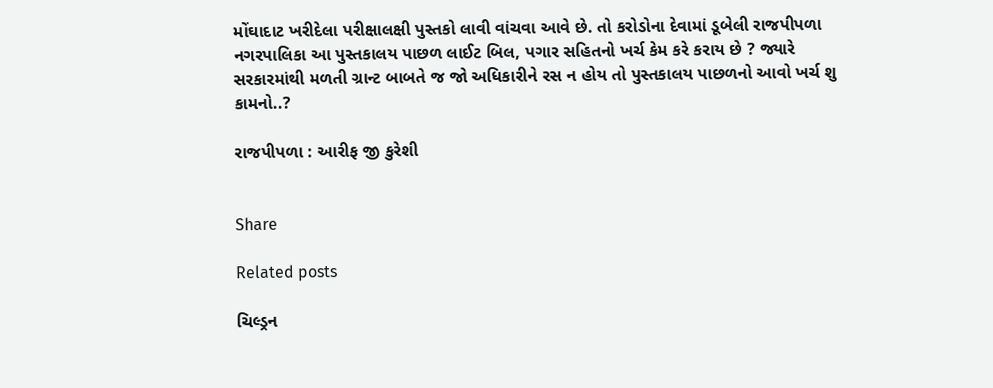મોંઘાદાટ ખરીદેલા પરીક્ષાલક્ષી પુસ્તકો લાવી વાંચવા આવે છે. તો કરોડોના દેવામાં ડૂબેલી રાજપીપળા નગરપાલિકા આ પુસ્તકાલય પાછળ લાઈટ બિલ, પગાર સહિતનો ખર્ચ કેમ કરે કરાય છે ? જ્યારે સરકારમાંથી મળતી ગ્રાન્ટ બાબતે જ જો અધિકારીને રસ ન હોય તો પુસ્તકાલય પાછળનો આવો ખર્ચ શુ કામનો..?

રાજપીપળા : આરીફ જી કુરેશી


Share

Related posts

ચિલ્ડ્રન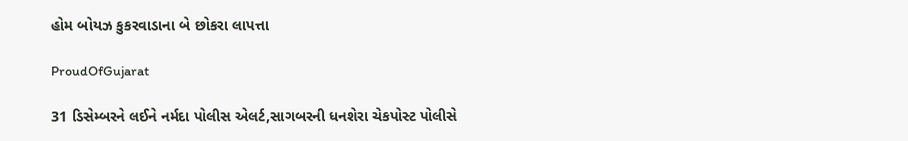હોમ બોયઝ કુકરવાડાના બે છોકરા લાપત્તા

ProudOfGujarat

31 ડિસેમ્બરને લઈને નર્મદા પોલીસ એલર્ટ,સાગબરની ધનશેરા ચેકપોસ્ટ પોલીસે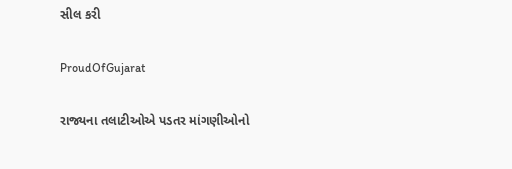સીલ કરી

ProudOfGujarat

રાજ્યના તલાટીઓએ પડતર માંગણીઓનો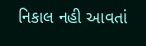નિકાલ નહી આવતાં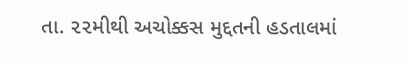તા. ૨૨મીથી અચોક્કસ મુદ્દતની હડતાલમાં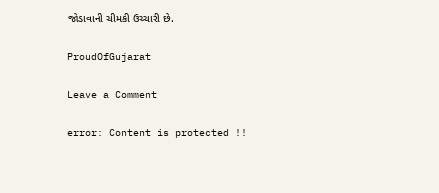જોડાવાની ચીમકી ઉચ્ચારી છે.

ProudOfGujarat

Leave a Comment

error: Content is protected !!